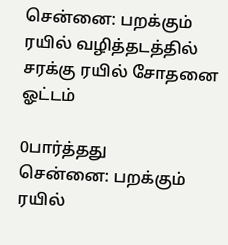சென்னை: பறக்கும் ரயில் வழித்தடத்தில் சரக்கு ரயில் சோதனை ஓட்டம்

0பார்த்தது
சென்னை: பறக்கும் ரயில்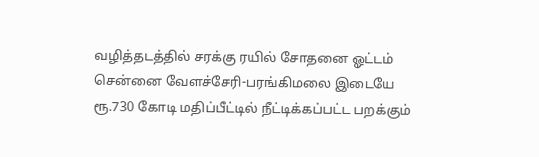வழித்தடத்தில் சரக்கு ரயில் சோதனை ஓட்டம்
சென்னை வேளச்சேரி-பரங்கிமலை இடையே ரூ.730 கோடி மதிப்பீட்டில் நீட்டிக்கப்பட்ட பறக்கும்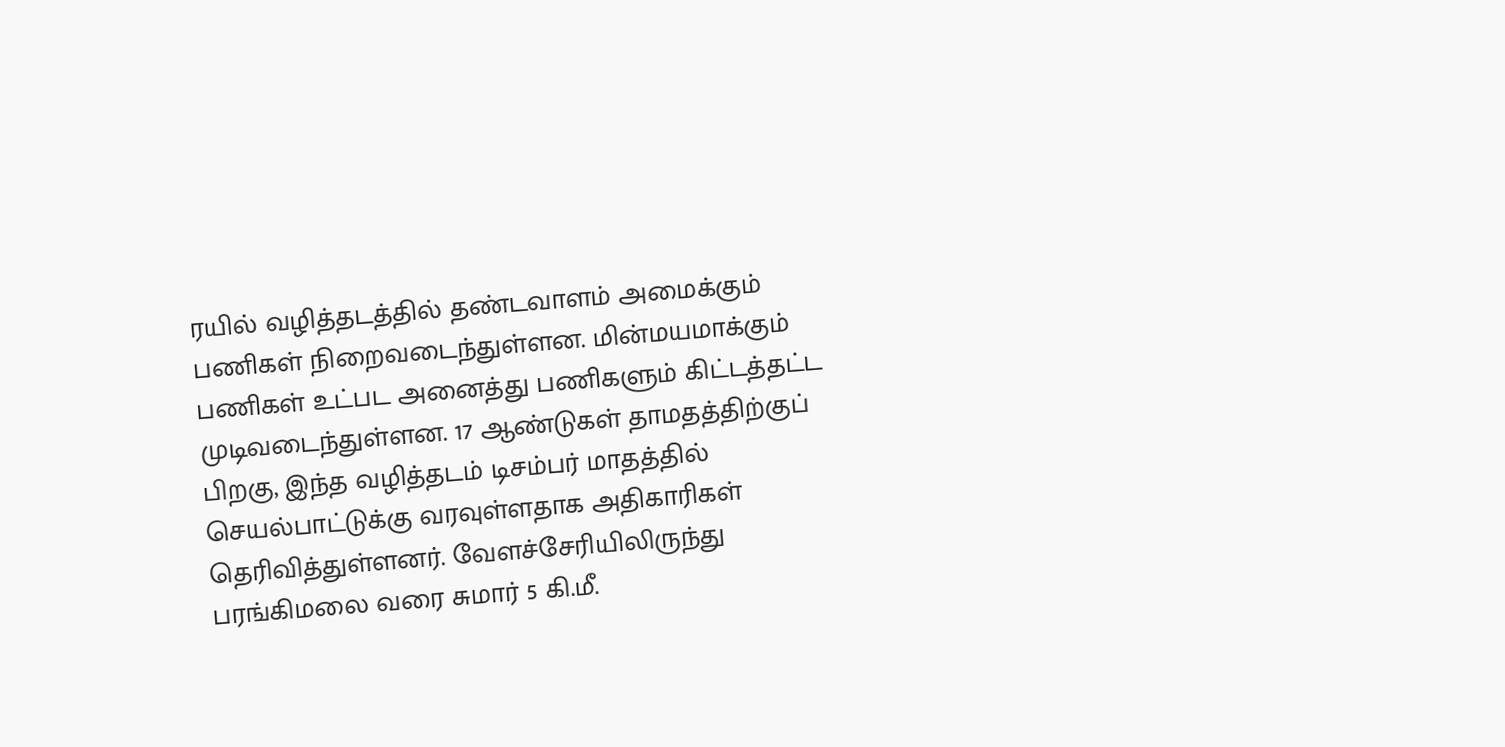ரயில் வழித்தடத்தில் தண்டவாளம் அமைக்கும் பணிகள் நிறைவடைந்துள்ளன. மின்மயமாக்கும் பணிகள் உட்பட அனைத்து பணிகளும் கிட்டத்தட்ட முடிவடைந்துள்ளன. 17 ஆண்டுகள் தாமதத்திற்குப் பிறகு, இந்த வழித்தடம் டிசம்பர் மாதத்தில் செயல்பாட்டுக்கு வரவுள்ளதாக அதிகாரிகள் தெரிவித்துள்ளனர். வேளச்சேரியிலிருந்து பரங்கிமலை வரை சுமார் 5 கி.மீ.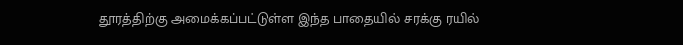தூரத்திற்கு அமைக்கப்பட்டுள்ள இந்த பாதையில் சரக்கு ரயில்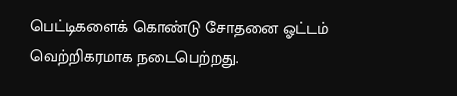பெட்டிகளைக் கொண்டு சோதனை ஓட்டம் வெற்றிகரமாக நடைபெற்றது.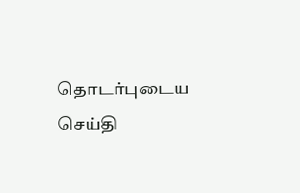தொடர்புடைய செய்தி